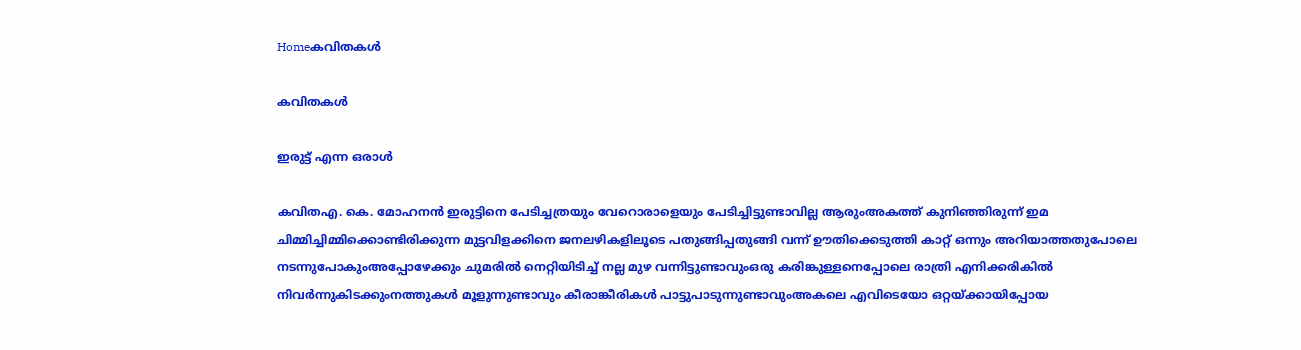Homeകവിതകൾ

കവിതകൾ

ഇരുട്ട് എന്ന ഒരാൾ

കവിതഎ. കെ. മോഹനൻ ഇരുട്ടിനെ പേടിച്ചത്രയും വേറൊരാളെയും പേടിച്ചിട്ടുണ്ടാവില്ല ആരുംഅകത്ത് കുനിഞ്ഞിരുന്ന് ഇമ ചിമ്മിച്ചിമ്മിക്കൊണ്ടിരിക്കുന്ന മുട്ടവിളക്കിനെ ജനലഴികളിലൂടെ പതുങ്ങിപ്പതുങ്ങി വന്ന് ഊതിക്കെടുത്തി കാറ്റ് ഒന്നും അറിയാത്തതുപോലെ നടന്നുപോകുംഅപ്പോഴേക്കും ചുമരിൽ നെറ്റിയിടിച്ച് നല്ല മുഴ വന്നിട്ടുണ്ടാവുംഒരു കരിങ്കുള്ളനെപ്പോലെ രാത്രി എനിക്കരികിൽ നിവർന്നുകിടക്കുംനത്തുകൾ മൂളുന്നുണ്ടാവും കീരാങ്കീരികൾ പാട്ടുപാടുന്നുണ്ടാവുംഅകലെ എവിടെയോ ഒറ്റയ്ക്കായിപ്പോയ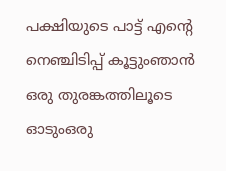പക്ഷിയുടെ പാട്ട് എന്റെ നെഞ്ചിടിപ്പ് കൂട്ടുംഞാൻ ഒരു തുരങ്കത്തിലൂടെ ഓടുംഒരു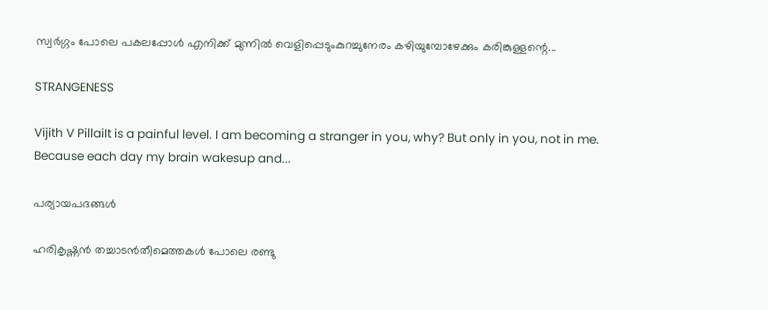സ്വർഗ്ഗം പോലെ പകലപ്പോൾ എനിക്ക് മുന്നിൽ വെളിപ്പെടുംകുറച്ചുനേരം കഴിയുമ്പോഴേക്കും കരിങ്കുള്ളന്റെ...

STRANGENESS

Vijith V PillaiIt is a painful level. I am becoming a stranger in you, why? But only in you, not in me. Because each day my brain wakesup and...

പര്യായപദങ്ങള്‍

ഹരികൃഷ്ണന്‍ തച്ചാടന്‍തീമെത്തകള്‍ പോലെ രണ്ടു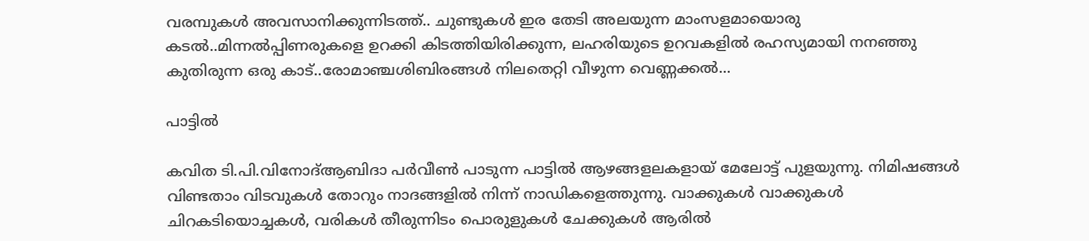വരമ്പുകള്‍ അവസാനിക്കുന്നിടത്ത്.. ചുണ്ടുകള്‍ ഇര തേടി അലയുന്ന മാംസളമായൊരു കടല്‍..മിന്നല്‍പ്പിണരുകളെ ഉറക്കി കിടത്തിയിരിക്കുന്ന, ലഹരിയുടെ ഉറവകളില്‍ രഹസ്യമായി നനഞ്ഞു കുതിരുന്ന ഒരു കാട്..രോമാഞ്ചശിബിരങ്ങള്‍ നിലതെറ്റി വീഴുന്ന വെണ്ണക്കല്‍...

പാട്ടിൽ

കവിത ടി.പി.വിനോദ്ആബിദാ പർവീൺ പാടുന്ന പാട്ടിൽ ആഴങ്ങളലകളായ് മേലോട്ട് പുളയുന്നു. നിമിഷങ്ങൾ വിണ്ടതാം വിടവുകൾ തോറും നാദങ്ങളിൽ നിന്ന് നാഡികളെത്തുന്നു. വാക്കുകൾ വാക്കുകൾ ചിറകടിയൊച്ചകൾ, വരികൾ തീരുന്നിടം പൊരുളുകൾ ചേക്കുകൾ ആരിൽ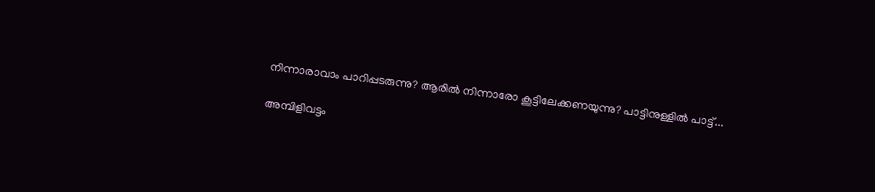നിന്നാരാവാം പാറിപ്പടരുന്നു? ആരിൽ നിന്നാരോ കൂട്ടിലേക്കണയുന്നു? പാട്ടിനുള്ളിൽ പാട്ട്...

അമ്പിളിവട്ടം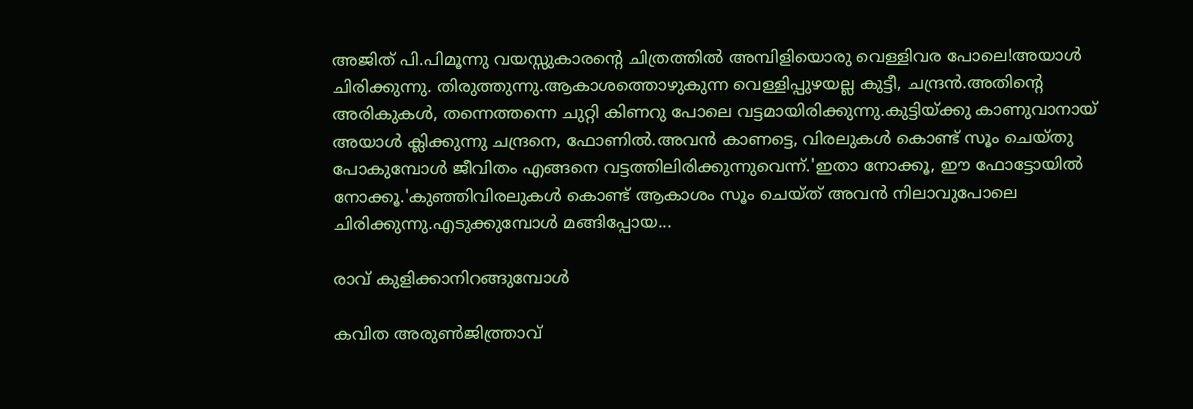അജിത് പി.പിമൂന്നു വയസ്സുകാരന്റെ ചിത്രത്തിൽ അമ്പിളിയൊരു വെള്ളിവര പോലെ!അയാൾ ചിരിക്കുന്നു. തിരുത്തുന്നു.ആകാശത്തൊഴുകുന്ന വെള്ളിപ്പുഴയല്ല കുട്ടീ, ചന്ദ്രൻ.അതിന്റെ അരികുകൾ, തന്നെത്തന്നെ ചുറ്റി കിണറു പോലെ വട്ടമായിരിക്കുന്നു.കുട്ടിയ്ക്കു കാണുവാനായ് അയാൾ ക്ലിക്കുന്നു ചന്ദ്രനെ, ഫോണിൽ.അവൻ കാണട്ടെ, വിരലുകൾ കൊണ്ട് സൂം ചെയ്തു പോകുമ്പോൾ ജീവിതം എങ്ങനെ വട്ടത്തിലിരിക്കുന്നുവെന്ന്.'ഇതാ നോക്കൂ, ഈ ഫോട്ടോയിൽ നോക്കൂ.'കുഞ്ഞിവിരലുകൾ കൊണ്ട് ആകാശം സൂം ചെയ്ത് അവൻ നിലാവുപോലെ ചിരിക്കുന്നു.എടുക്കുമ്പോൾ മങ്ങിപ്പോയ...

രാവ് കുളിക്കാനിറങ്ങുമ്പോൾ

കവിത അരുൺജിത്ത്രാവ്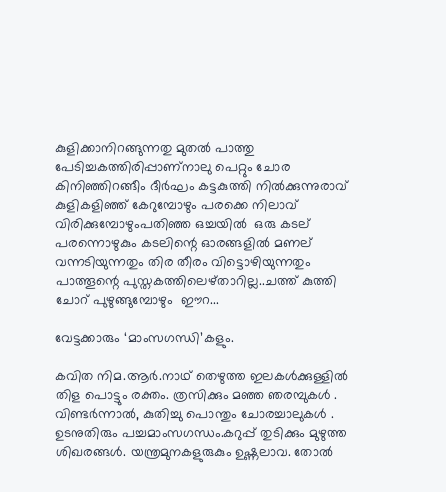കുളിക്കാനിറങ്ങുന്നതു മുതൽ പാത്തു പേടിച്ചകത്തിരിപ്പാണ്നാലു പെറ്റും ചോര കിനിഞ്ഞിറങ്ങീം ദീർഘം കട്ടകുത്തി നിൽക്കുന്നുരാവ് കുളികളിഞ്ഞ് കേറുമ്പോഴും പരക്കെ നിലാവ് വിരിക്കുമ്പോഴുംപതിഞ്ഞ ഒച്ചയിൽ  ഒരു കടല് പരന്നൊഴുകും കടലിന്റെ ഓരങ്ങളിൽ മണല് വന്നടിയുന്നതും തിര തീരം വിട്ടൊഴിയുന്നതും പാത്തൂന്റെ പുസ്തകത്തിലെഴ്താറില്ല..ചത്ത് കുത്തി ചോറ് പുഴുങ്ങുമ്പോഴും  ഈറ...

വേട്ടക്കാരും ‘മാംസഗന്ധി’കളും.

കവിത നിമ.ആർ.നാഥ്‌ തെഴുത്ത ഇലകൾക്കുള്ളിൽ തിള പൊട്ടും രക്തം. ത്രസിക്കും മഞ്ഞ ഞരമ്പുകൾ . വിണ്ടർന്നാൽ, കുതിച്ചു പൊന്തും ചോരച്ചാലുകൾ . ഉടനുതിരും പച്ചമാംസഗന്ധം.കറുപ്പ് തുടിക്കും മുഴുത്ത ശിഖരങ്ങൾ. യന്ത്രമുനകളുരുകും ഉഷ്ണലാവ. തോൽ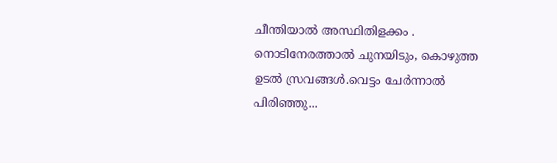ചീന്തിയാൽ അസ്ഥിതിളക്കം . നൊടിനേരത്താൽ ചുനയിടും, കൊഴുത്ത ഉടൽ സ്രവങ്ങൾ.വെട്ടം ചേർന്നാൽ പിരിഞ്ഞു...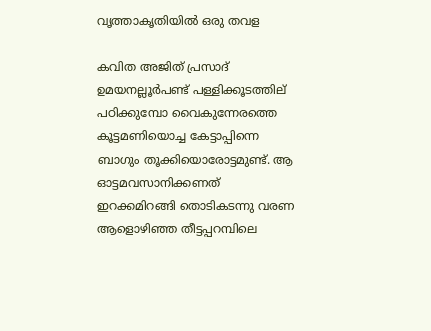വൃത്താകൃതിയിൽ ഒരു തവള

കവിത അജിത് പ്രസാദ് ഉമയനല്ലൂർപണ്ട് പള്ളിക്കൂടത്തില് പഠിക്കുമ്പോ വൈകുന്നേരത്തെ കൂട്ടമണിയൊച്ച കേട്ടാപ്പിന്നെ ബാഗും തൂക്കിയൊരോട്ടമുണ്ട്. ആ ഓട്ടമവസാനിക്കണത് ഇറക്കമിറങ്ങി തൊടികടന്നു വരണ ആളൊഴിഞ്ഞ തീട്ടപ്പറമ്പിലെ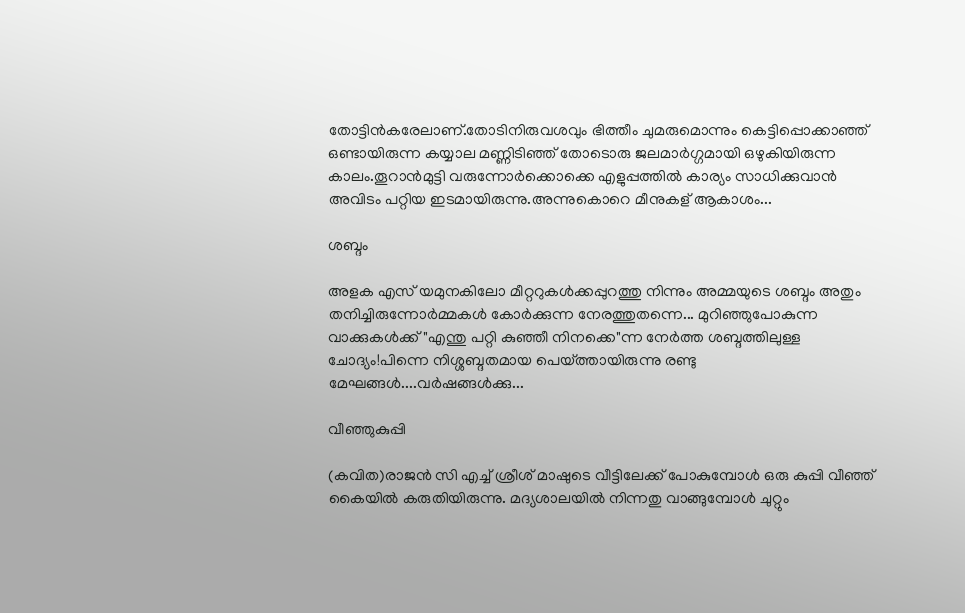തോട്ടിൻകരേലാണ്.തോടിനിരുവശവും ഭിത്തീം ചുമരുമൊന്നും കെട്ടിപ്പൊക്കാഞ്ഞ് ഒണ്ടായിരുന്ന കയ്യാല മണ്ണിടിഞ്ഞ് തോടൊരു ജലമാർഗ്ഗമായി ഒഴുകിയിരുന്ന കാലം.തൂറാൻമുട്ടി വരുന്നോർക്കൊക്കെ എളുപ്പത്തിൽ കാര്യം സാധിക്കുവാൻ അവിടം പറ്റിയ ഇടമായിരുന്നു.അന്നുകൊറെ മീനുകള് ആകാശം...

ശബ്ദം

അളക എസ് യമുനകിലോ മീറ്ററുകൾക്കപ്പുറത്തു നിന്നും അമ്മയുടെ ശബ്ദം അതും തനിച്ചിരുന്നോർമ്മകൾ കോർക്കുന്ന നേരത്തുതന്നെ... മുറിഞ്ഞുപോകുന്ന വാക്കുകൾക്ക് "എന്തു പറ്റി കുഞ്ഞീ നിനക്കെ"ന്ന നേർത്ത ശബ്ദത്തിലുള്ള ചോദ്യം!പിന്നെ നിശ്ശബ്ദതമായ പെയ്ത്തായിരുന്നു രണ്ടു മേഘങ്ങൾ....വർഷങ്ങൾക്കു...

വീഞ്ഞുകുപ്പി

(കവിത)രാജന്‍ സി എച്ച് ശ്രീശ് മാഷുടെ വീട്ടിലേക്ക് പോകുമ്പോള്‍ ഒരു കുപ്പി വീഞ്ഞ് കൈയില്‍ കരുതിയിരുന്നു. മദ്യശാലയില്‍ നിന്നതു വാങ്ങുമ്പോള്‍ ചുറ്റും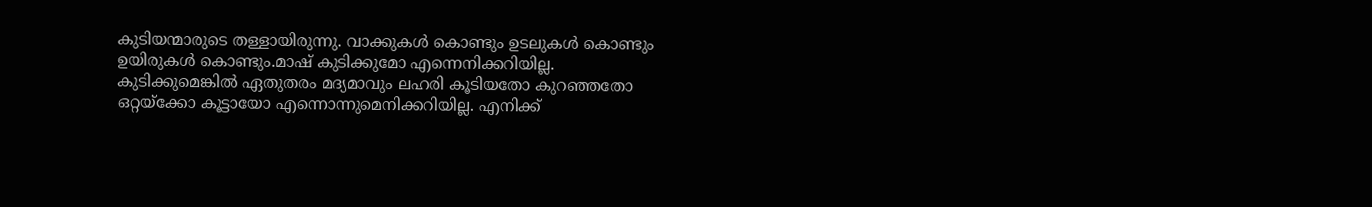കുടിയന്മാരുടെ തള്ളായിരുന്നു. വാക്കുകള്‍ കൊണ്ടും ഉടലുകള്‍ കൊണ്ടും ഉയിരുകള്‍ കൊണ്ടും.മാഷ് കുടിക്കുമോ എന്നെനിക്കറിയില്ല. കുടിക്കുമെങ്കില്‍ ഏതുതരം മദ്യമാവും ലഹരി കൂടിയതോ കുറഞ്ഞതോ ഒറ്റയ്ക്കോ കൂട്ടായോ എന്നൊന്നുമെനിക്കറിയില്ല. എനിക്ക്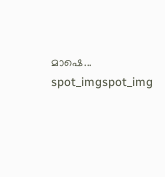മാഷെ...
spot_imgspot_img